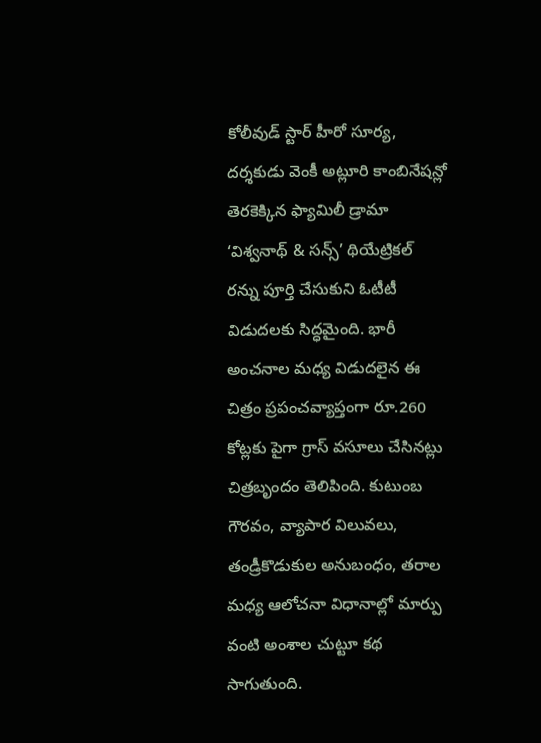కోలీవుడ్ స్టార్ హీరో సూర్య, దర్శకుడు వెంకీ అట్లూరి కాంబినేషన్లో తెరకెక్కిన ఫ్యామిలీ డ్రామా ‘విశ్వనాథ్ & సన్స్’ థియేట్రికల్ రన్ను పూర్తి చేసుకుని ఓటీటీ విడుదలకు సిద్ధమైంది. భారీ అంచనాల మధ్య విడుదలైన ఈ చిత్రం ప్రపంచవ్యాప్తంగా రూ.260 కోట్లకు పైగా గ్రాస్ వసూలు చేసినట్లు చిత్రబృందం తెలిపింది. కుటుంబ గౌరవం, వ్యాపార విలువలు, తండ్రీకొడుకుల అనుబంధం, తరాల మధ్య ఆలోచనా విధానాల్లో మార్పు వంటి అంశాల చుట్టూ కథ సాగుతుంది.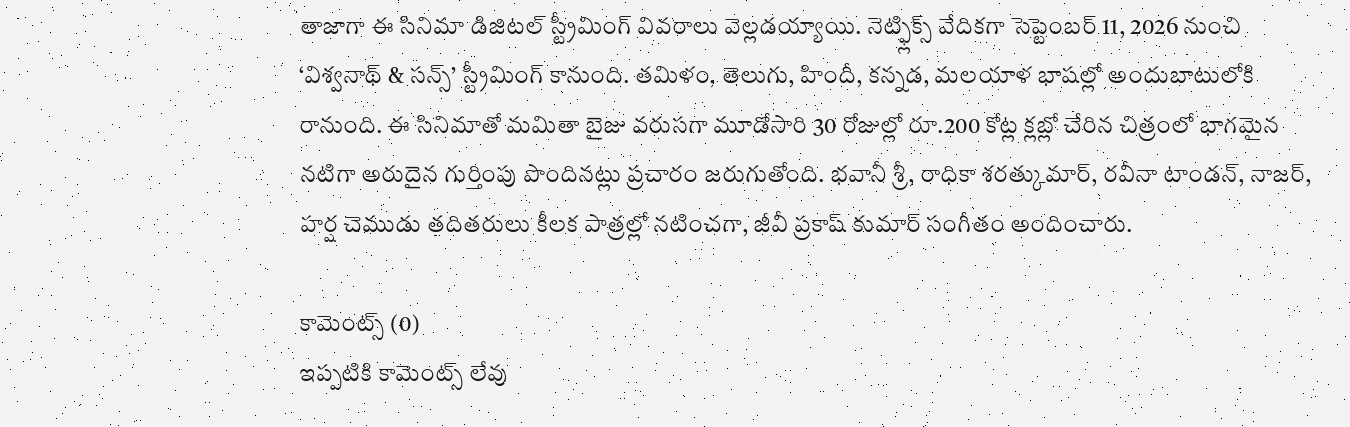తాజాగా ఈ సినిమా డిజిటల్ స్ట్రీమింగ్ వివరాలు వెల్లడయ్యాయి. నెట్ఫ్లిక్స్ వేదికగా సెప్టెంబర్ 11, 2026 నుంచి ‘విశ్వనాథ్ & సన్స్’ స్ట్రీమింగ్ కానుంది. తమిళం, తెలుగు, హిందీ, కన్నడ, మలయాళ భాషల్లో అందుబాటులోకి రానుంది. ఈ సినిమాతో మమితా బైజు వరుసగా మూడోసారి 30 రోజుల్లో రూ.200 కోట్ల క్లబ్లో చేరిన చిత్రంలో భాగమైన నటిగా అరుదైన గుర్తింపు పొందినట్లు ప్రచారం జరుగుతోంది. భవానీ శ్రీ, రాధికా శరత్కుమార్, రవీనా టాండన్, నాజర్, హర్ష చెముడు తదితరులు కీలక పాత్రల్లో నటించగా, జీవీ ప్రకాష్ కుమార్ సంగీతం అందించారు.

కామెంట్స్ (0)
ఇప్పటికి కామెంట్స్ లేవు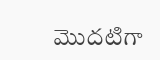మొదటిగా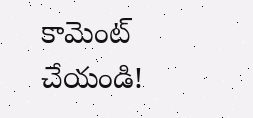కామెంట్ చేయండి!